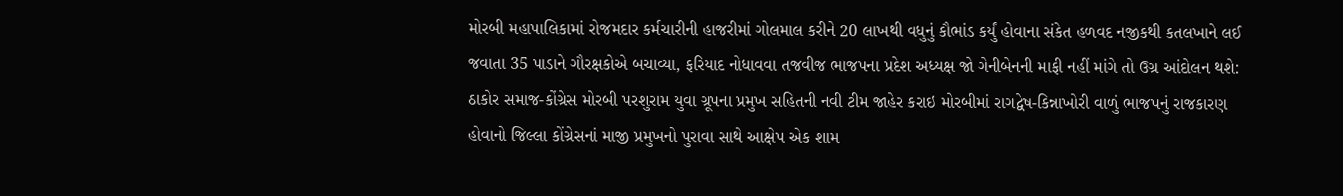મોરબી મહાપાલિકામાં રોજમદાર કર્મચારીની હાજરીમાં ગોલમાલ કરીને 20 લાખથી વધુનું કૌભાંડ કર્યું હોવાના સંકેત હળવદ નજીકથી કતલખાને લઈ જવાતા 35 પાડાને ગૌરક્ષકોએ બચાવ્યા, ફરિયાદ નોધાવવા તજવીજ ભાજપના પ્રદેશ અધ્યક્ષ જો ગેનીબેનની માફી નહીં માંગે તો ઉગ્ર આંદોલન થશે: ઠાકોર સમાજ-કોંગ્રેસ મોરબી પરશુરામ યુવા ગ્રૂપના પ્રમુખ સહિતની નવી ટીમ જાહેર કરાઇ મોરબીમાં રાગદ્વેષ-કિન્નાખોરી વાળું ભાજપનું રાજકારણ હોવાનો જિલ્લા કોંગ્રેસનાં માજી પ્રમુખનો પુરાવા સાથે આક્ષેપ એક શામ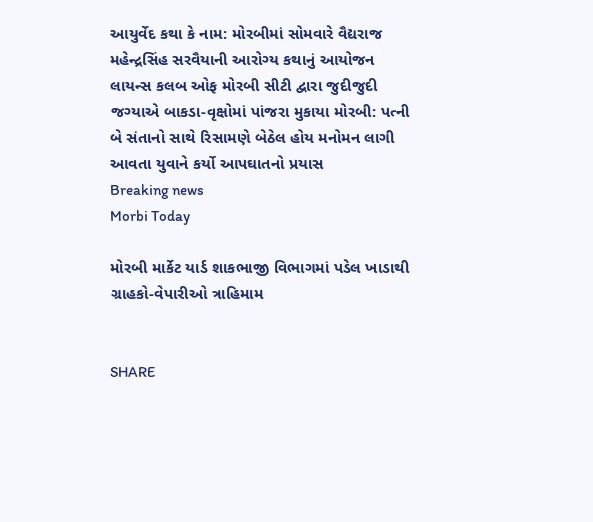આયુર્વેદ કથા કે નામ: મોરબીમાં સોમવારે વૈદ્યરાજ મહેન્દ્રસિંહ સરવૈયાની આરોગ્ય કથાનું આયોજન લાયન્સ કલબ ઓફ મોરબી સીટી દ્વારા જુદીજુદી જગ્યાએ બાકડા-વૃક્ષોમાં પાંજરા મુકાયા મોરબી: પત્ની બે સંતાનો સાથે રિસામણે બેઠેલ હોય મનોમન લાગી આવતા યુવાને કર્યો આપઘાતનો પ્રયાસ
Breaking news
Morbi Today

મોરબી માર્કેટ યાર્ડ શાકભાજી વિભાગમાં પડેલ ખાડાથી ગ્રાહકો-વેપારીઓ ત્રાહિમામ


SHARE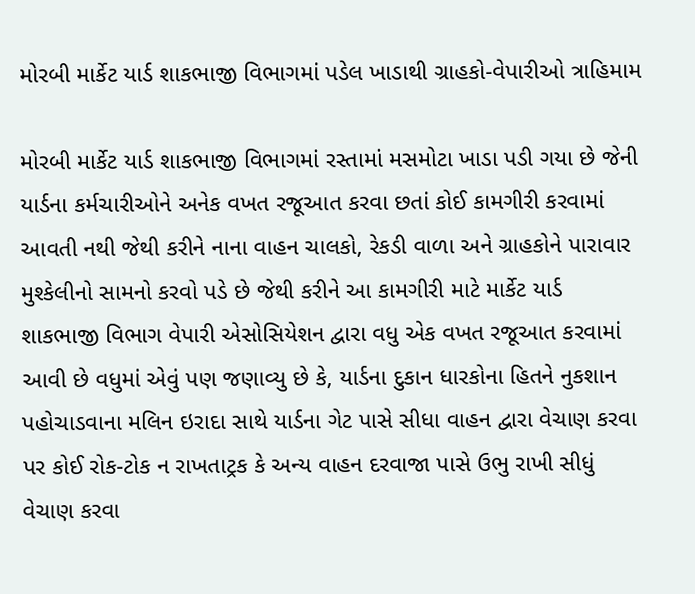મોરબી માર્કેટ યાર્ડ શાકભાજી વિભાગમાં પડેલ ખાડાથી ગ્રાહકો-વેપારીઓ ત્રાહિમામ

મોરબી માર્કેટ યાર્ડ શાકભાજી વિભાગમાં રસ્તામાં મસમોટા ખાડા પડી ગયા છે જેની યાર્ડના કર્મચારીઓને અનેક વખત રજૂઆત કરવા છતાં કોઈ કામગીરી કરવામાં આવતી નથી જેથી કરીને નાના વાહન ચાલકો, રેકડી વાળા અને ગ્રાહકોને પારાવાર મુશ્કેલીનો સામનો કરવો પડે છે જેથી કરીને આ કામગીરી માટે માર્કેટ યાર્ડ શાકભાજી વિભાગ વેપારી એસોસિયેશન દ્વારા વધુ એક વખત રજૂઆત કરવામાં આવી છે વધુમાં એવું પણ જણાવ્યુ છે કે, યાર્ડના દુકાન ધારકોના હિતને નુકશાન પહોચાડવાના મલિન ઇરાદા સાથે યાર્ડના ગેટ પાસે સીધા વાહન દ્વારા વેચાણ કરવા પર કોઈ રોક-ટોક ન રાખતાટ્રક કે અન્ય વાહન દરવાજા પાસે ઉભુ રાખી સીધું વેચાણ કરવા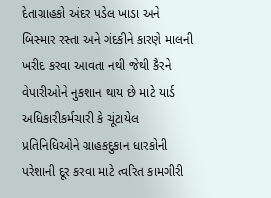દેતાગ્રાહકો અંદર પડેલ ખાડા અને બિસ્માર રસ્તા અને ગંદકીને કારણે માલની ખરીદ કરવા આવતા નથી જેથી કૈરને વેપારીઓને નુકશાન થાય છે માટે યાર્ડ અધિકારીકર્મચારી કે ચૂંટાયેલ પ્રતિનિધિઓને ગ્રાહકદુકાન ધારકોની પરેશાની દૂર કરવા માટે ત્વરિત કામગીરી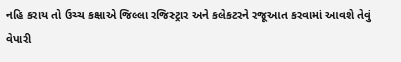નહિ કરાય તો ઉચ્ચ કક્ષાએ જિલ્લા રજિસ્ટ્રાર અને કલેકટરને રજૂઆત કરવામાં આવશે તેવું વેપારી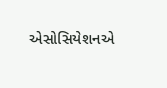એસોસિયેશનએ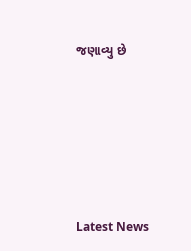જણાવ્યુ છે






Latest News